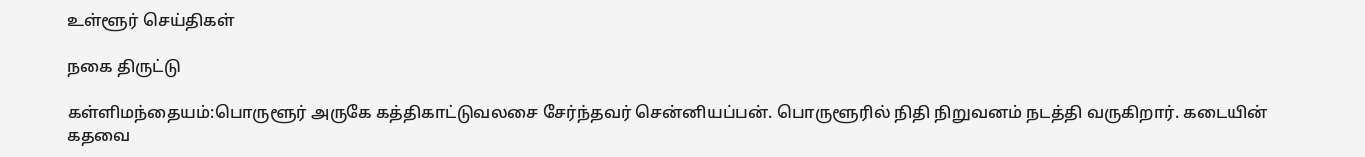உள்ளூர் செய்திகள்

நகை திருட்டு

கள்ளிமந்தையம்:பொருளூர் அருகே கத்திகாட்டுவலசை சேர்ந்தவர் சென்னியப்பன். பொருளூரில் நிதி நிறுவனம் நடத்தி வருகிறார். கடையின் கதவை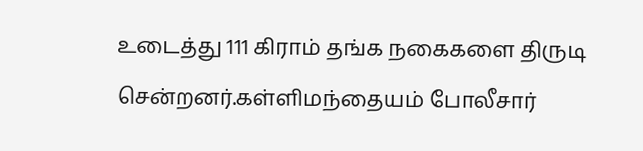உடைத்து 111 கிராம் தங்க நகைகளை திருடி சென்றனர்.கள்ளிமந்தையம் போலீசார்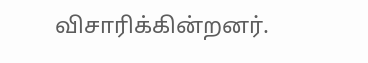விசாரிக்கின்றனர்.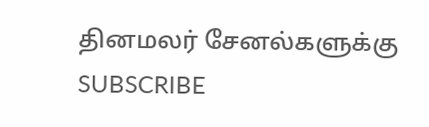தினமலர் சேனல்களுக்கு SUBSCRIBE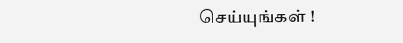செய்யுங்கள் !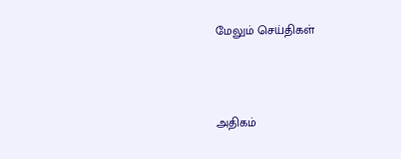மேலும் செய்திகள்



அதிகம்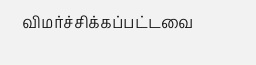விமர்ச்சிக்கப்பட்டவை